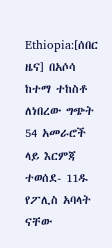Ethiopia:[ሰበር ዜና] በአሶሳ ከተማ ተከስቶ ለነበረው ግጭት 54 አመራሮች ላይ እርምጃ ተወሰደ- 11ዱ የፖሊስ አባላት ናቸው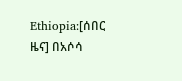Ethiopia:[ሰበር ዜና] በአሶሳ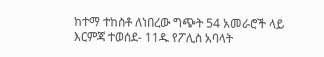ከተማ ተከስቶ ለነበረው ግጭት 54 አመራሮች ላይ እርምጃ ተወሰደ- 11ዱ የፖሊስ አባላት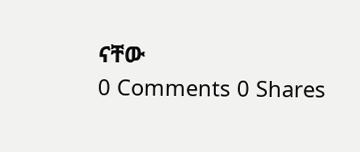ናቸው
0 Comments 0 Shares